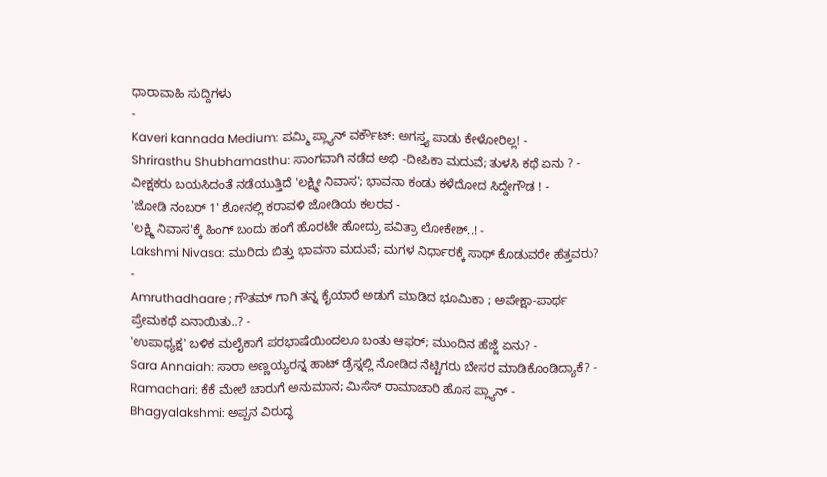ಧಾರಾವಾಹಿ ಸುದ್ದಿಗಳು
-
Kaveri kannada Medium: ಪಮ್ಮಿ ಪ್ಲ್ಯಾನ್ ವರ್ಕೌಟ್: ಅಗಸ್ತ್ಯ ಪಾಡು ಕೇಳೋರಿಲ್ಲ! -
Shrirasthu Shubhamasthu: ಸಾಂಗವಾಗಿ ನಡೆದ ಅಭಿ -ದೀಪಿಕಾ ಮದುವೆ; ತುಳಸಿ ಕಥೆ ಏನು ? -
ವೀಕ್ಷಕರು ಬಯಸಿದಂತೆ ನಡೆಯುತ್ತಿದೆ 'ಲಕ್ಷ್ಮೀ ನಿವಾಸ'; ಭಾವನಾ ಕಂಡು ಕಳೆದೋದ ಸಿದ್ದೇಗೌಡ ! -
'ಜೋಡಿ ನಂಬರ್ 1' ಶೋನಲ್ಲಿ ಕರಾವಳಿ ಜೋಡಿಯ ಕಲರವ -
'ಲಕ್ಷ್ಮಿ ನಿವಾಸ'ಕ್ಕೆ ಹಿಂಗ್ ಬಂದು ಹಂಗೆ ಹೊರಟೇ ಹೋದ್ರು ಪವಿತ್ರಾ ಲೋಕೇಶ್..! -
Lakshmi Nivasa: ಮುರಿದು ಬಿತ್ತು ಭಾವನಾ ಮದುವೆ; ಮಗಳ ನಿರ್ಧಾರಕ್ಕೆ ಸಾಥ್ ಕೊಡುವರೇ ಹೆತ್ತವರು? -
Amruthadhaare ; ಗೌತಮ್ ಗಾಗಿ ತನ್ನ ಕೈಯಾರೆ ಅಡುಗೆ ಮಾಡಿದ ಭೂಮಿಕಾ ; ಅಪೇಕ್ಷಾ-ಪಾರ್ಥ ಪ್ರೇಮಕಥೆ ಏನಾಯಿತು..? -
'ಉಪಾಧ್ಯಕ್ಷ' ಬಳಿಕ ಮಲೈಕಾಗೆ ಪರಭಾಷೆಯಿಂದಲೂ ಬಂತು ಆಫರ್; ಮುಂದಿನ ಹೆಜ್ಜೆ ಏನು? -
Sara Annaiah: ಸಾರಾ ಅಣ್ಣಯ್ಯರನ್ನ ಹಾಟ್ ಡ್ರೆಸ್ನಲ್ಲಿ ನೋಡಿದ ನೆಟ್ಟಿಗರು ಬೇಸರ ಮಾಡಿಕೊಂಡಿದ್ಯಾಕೆ? -
Ramachari: ಕೆಕೆ ಮೇಲೆ ಚಾರುಗೆ ಅನುಮಾನ; ಮಿಸೆಸ್ ರಾಮಾಚಾರಿ ಹೊಸ ಪ್ಲ್ಯಾನ್ -
Bhagyalakshmi: ಅಪ್ಪನ ವಿರುದ್ಧ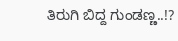ತಿರುಗಿ ಬಿದ್ದ ಗುಂಡಣ್ಣ..!?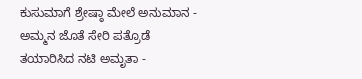ಕುಸುಮಾಗೆ ಶ್ರೇಷ್ಠಾ ಮೇಲೆ ಅನುಮಾನ -
ಅಮ್ಮನ ಜೊತೆ ಸೇರಿ ಪತ್ರೊಡೆ ತಯಾರಿಸಿದ ನಟಿ ಅಮೃತಾ -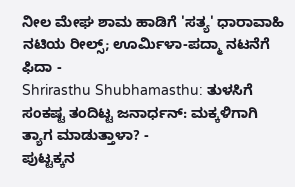ನೀಲ ಮೇಘ ಶಾಮ ಹಾಡಿಗೆ 'ಸತ್ಯ' ಧಾರಾವಾಹಿ ನಟಿಯ ರೀಲ್ಸ್; ಊರ್ಮಿಳಾ-ಪದ್ಮಾ ನಟನೆಗೆ ಫಿದಾ -
Shrirasthu Shubhamasthu: ತುಳಸಿಗೆ ಸಂಕಷ್ಟ ತಂದಿಟ್ಟ ಜನಾರ್ಧನ್: ಮಕ್ಕಳಿಗಾಗಿ ತ್ಯಾಗ ಮಾಡುತ್ತಾಳಾ? -
ಪುಟ್ಟಕ್ಕನ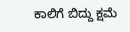ಕಾಲಿಗೆ ಬಿದ್ದು ಕ್ಷಮೆ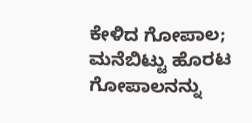ಕೇಳಿದ ಗೋಪಾಲ; ಮನೆಬಿಟ್ಟು ಹೊರಟ ಗೋಪಾಲನನ್ನು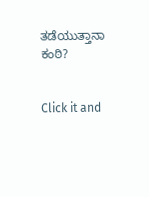ತಡೆಯುತ್ತಾನಾ ಕಂಠಿ?


Click it and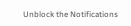Unblock the Notifications